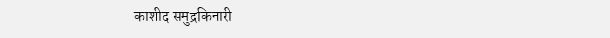काशीद समुद्रकिनारी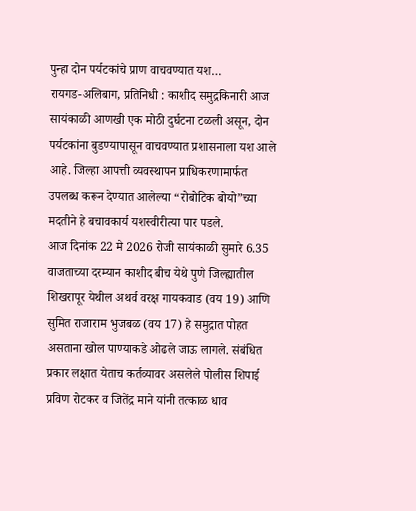पुन्हा दोन पर्यटकांचे प्राण वाचवण्यात यश…
रायगड-अलिबाग, प्रतिनिधी : काशीद समुद्रकिनारी आज सायंकाळी आणखी एक मोठी दुर्घटना टळली असून, दोन पर्यटकांना बुडण्यापासून वाचवण्यात प्रशासनाला यश आले आहे. जिल्हा आपत्ती व्यवस्थापन प्राधिकरणामार्फत उपलब्ध करून देण्यात आलेल्या “रोबोटिक बोयो”च्या मदतीने हे बचावकार्य यशस्वीरीत्या पार पडले.
आज दिनांक 22 मे 2026 रोजी सायंकाळी सुमारे 6.35 वाजताच्या दरम्यान काशीद बीच येथे पुणे जिल्ह्यातील शिखरापूर येथील अथर्व वरक्ष गायकवाड (वय 19) आणि सुमित राजाराम भुजबळ (वय 17) हे समुद्रात पोहत असताना खोल पाण्याकडे ओढले जाऊ लागले. संबंधित प्रकार लक्षात येताच कर्तव्यावर असलेले पोलीस शिपाई प्रविण रोटकर व जितेंद्र माने यांनी तत्काळ धाव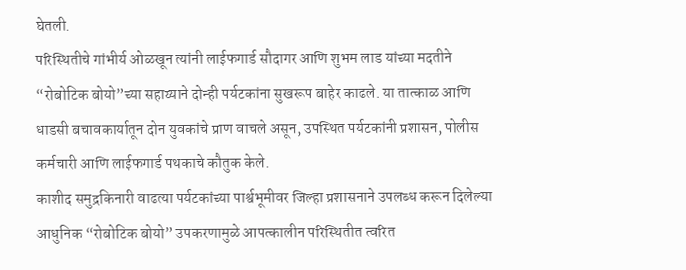घेतली.
परिस्थितीचे गांभीर्य ओळखून त्यांनी लाईफगार्ड सौदागर आणि शुभम लाड यांच्या मदतीने “रोबोटिक बोयो”च्या सहाय्याने दोन्ही पर्यटकांना सुखरूप बाहेर काढले. या तात्काळ आणि धाडसी बचावकार्यातून दोन युवकांचे प्राण वाचले असून, उपस्थित पर्यटकांनी प्रशासन, पोलीस कर्मचारी आणि लाईफगार्ड पथकाचे कौतुक केले.
काशीद समुद्रकिनारी वाढत्या पर्यटकांच्या पार्श्वभूमीवर जिल्हा प्रशासनाने उपलब्ध करून दिलेल्या आधुनिक “रोबोटिक बोयो” उपकरणामुळे आपत्कालीन परिस्थितीत त्वरित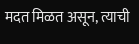मदत मिळत असून, त्याची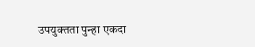उपयुक्तता पुन्हा एकदा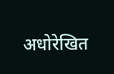अधोरेखित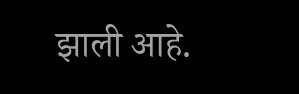झाली आहे.